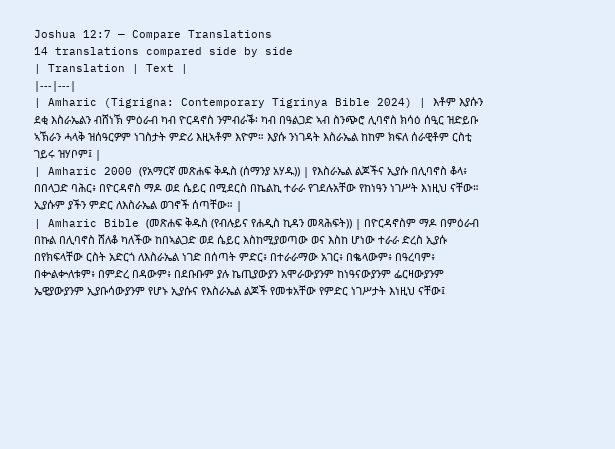Joshua 12:7 — Compare Translations
14 translations compared side by side
| Translation | Text |
|---|---|
| Amharic (Tigrigna: Contemporary Tigrinya Bible 2024) | እቶም እያሱን ደቂ እስራኤልን ብሸነኽ ምዕራብ ካብ ዮርዳኖስ ንምብራቕ፡ ካብ በዓልጋድ ኣብ ስንጭሮ ሊባኖስ ክሳዕ ሰዒር ዝድይቡ ኣኽራን ሓላቅ ዝሰዓርዎም ነገስታት ምድሪ እዚኣቶም እዮም። እያሱ ንነገዳት እስራኤል ከከም ክፍለ ሰራዊቶም ርስቲ ገይሩ ዝሃቦም፤ |
| Amharic 2000 (የአማርኛ መጽሐፍ ቅዱስ (ሰማንያ አሃዱ)) | የእስራኤል ልጆችና ኢያሱ በሊባኖስ ቆላ፥ በበላጋድ ባሕር፥ በዮርዳኖስ ማዶ ወደ ሴይር በሚደርስ በኬልኪ ተራራ የገደሉአቸው የከነዓን ነገሥት እነዚህ ናቸው። ኢያሱም ያችን ምድር ለእስራኤል ወገኖች ሰጣቸው። |
| Amharic Bible (መጽሐፍ ቅዱስ (የብሉይና የሐዲስ ኪዳን መጻሕፍት)) | በዮርዳኖስም ማዶ በምዕራብ በኩል በሊባኖስ ሸለቆ ካለችው ከበኣልጋድ ወደ ሴይር እስከሚያወጣው ወና እስከ ሆነው ተራራ ድረስ ኢያሱ በየክፍላቸው ርስት አድርጎ ለእስራኤል ነገድ በሰጣት ምድር፥ በተራራማው አገር፥ በቈላውም፥ በዓረባም፥ በቍልቍለቱም፥ በምድረ በዳውም፥ በደቡቡም ያሉ ኬጢያውያን አሞራውያንም ከነዓናውያንም ፌርዛውያንም ኤዊያውያንም ኢያቡሳውያንም የሆኑ ኢያሱና የእስራኤል ልጆች የመቱአቸው የምድር ነገሥታት እነዚህ ናቸው፤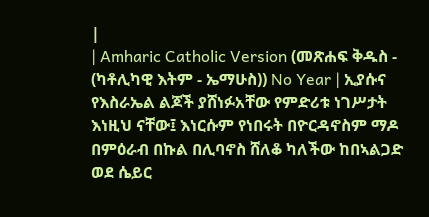|
| Amharic Catholic Version (መጽሐፍ ቅዱስ - (ካቶሊካዊ እትም - ኤማሁስ)) No Year | ኢያሱና የእስራኤል ልጆች ያሸነፉአቸው የምድሪቱ ነገሥታት እነዚህ ናቸው፤ እነርሱም የነበሩት በዮርዳኖስም ማዶ በምዕራብ በኩል በሊባኖስ ሸለቆ ካለችው ከበኣልጋድ ወደ ሴይር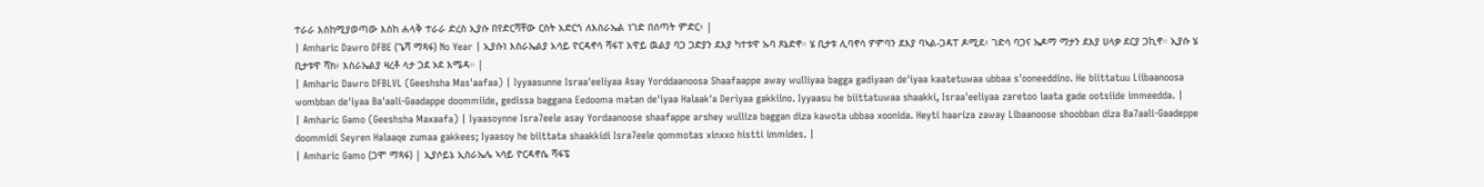ተራራ እስከሚያወጣው እስከ ሐላቅ ተራራ ድረስ ኢያሱ በየድርሻቸው ርስት አድርጎ ለእስራኤል ነገድ በሰጣት ምድር፥ |
| Amharic Dawro DFBE (ጌሻ ማጻፋ) No Year | ኢያሱነ እስራኤልያ አሳይ ዮርዳኖሳ ሻፋፐ አዋይ ዉልያ ባጋ ጋድያን ደእያ ካተቱዋ ኡባ ጾኔድኖ። ሄ ቢታቱ ሊባኖሳ ዎምባን ደእያ ባኣል-ጋዳፐ ዶሚደ፥ ገድሳ ባጋና ኤዶማ ማታን ደእያ ሀላቃ ደርያ ጋኪኖ። ኢያሱ ሄ ቢታቱዋ ሻክ፥ እስራኤልያ ዛረቶ ላታ ጋደ ኦደ እሜዳ። |
| Amharic Dawro DFBLVL (Geeshsha Mas'aafaa) | Iyyaasunne Israa'eeliyaa Asay Yorddaanoosa Shaafaappe away wulliyaa bagga gadiyaan de'iyaa kaatetuwaa ubbaa s'ooneeddino. He biittatuu Liibaanoosa wombban de'iyaa Ba'aali-Gaadappe doommiide, gedissa baggana Eedooma matan de'iyaa Halaak'a Deriyaa gakkiino. Iyyaasu he biittatuwaa shaakki, Israa'eeliyaa zaretoo laata gade ootsiide immeedda. |
| Amharic Gamo (Geeshsha Maxaafa) | Iyaasoynne Isra7eele asay Yordaanoose shaafappe arshey wulliza baggan diza kawota ubbaa xoonida. Heyti haariza zaway Libaanoose shoobban diza Ba7aali-Gaadeppe doommidi Seyren Halaaqe zumaa gakkees; Iyaasoy he biittata shaakkidi Isra7eele qommotas xinxxo histti immides. |
| Amharic Gamo (ጋሞ ማጻፋ) | ኢያሶይኔ ኢስራኤሌ ኣሳይ ዮርዳኖሴ ሻፋፔ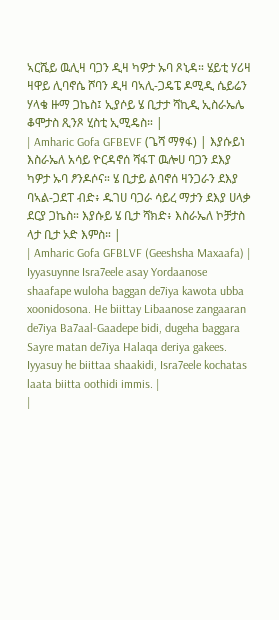ኣርሼይ ዉሊዛ ባጋን ዲዛ ካዎታ ኡባ ጾኒዳ። ሄይቲ ሃሪዛ ዛዋይ ሊባኖሴ ሾባን ዲዛ ባኣሊ-ጋዴፔ ዶሚዲ ሴይሬን ሃላቄ ዙማ ጋኬስ፤ ኢያሶይ ሄ ቢታታ ሻኪዲ ኢስራኤሌ ቆሞታስ ጺንጾ ሂስቲ ኢሚዴስ። |
| Amharic Gofa GFBEVF (ጌሻ ማፃፋ) | እያሱይነ እስራኤለ አሳይ ዮርዳኖሰ ሻፋፐ ዉሎሀ ባጋን ደእያ ካዎታ ኡባ ፆንዶሶና። ሄ ቢታይ ልባኖሰ ዛንጋራን ደእያ ባኣል-ጋደፐ ብድ፥ ዱገሀ ባጋራ ሳይረ ማታን ደእያ ሀላቃ ደርያ ጋኬስ። እያሱይ ሄ ቢታ ሻክድ፥ እስራኤለ ኮቻታስ ላታ ቢታ ኦድ እምስ። |
| Amharic Gofa GFBLVF (Geeshsha Maxaafa) | Iyyasuynne Isra7eele asay Yordaanose shaafape wuloha baggan de7iya kawota ubba xoonidosona. He biittay Libaanose zangaaran de7iya Ba7aal-Gaadepe bidi, dugeha baggara Sayre matan de7iya Halaqa deriya gakees. Iyyasuy he biittaa shaakidi, Isra7eele kochatas laata biitta oothidi immis. |
|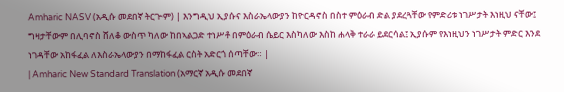Amharic NASV (አዲሱ መደበኛ ትርጒም) | እንግዲህ ኢያሱና እስራኤላውያን ከዮርዳኖስ በስተ ምዕራብ ድል ያደረጓቸው የምድሪቱ ነገሥታት እነዚህ ናቸው፤ ግዛታቸውም በሊባኖስ ሸለቆ ውስጥ ካለው ከበኣልጋድ ተነሥቶ በምዕራብ ሴይር እስካለው እስከ ሐላቅ ተራራ ይደርሳል፤ ኢያሱም የእነዚህን ነገሥታት ምድር እንደ ነገዳቸው አከፋፈል ለእስራኤላውያን በማከፋፈል ርስት አድርጎ ሰጣቸው። |
| Amharic New Standard Translation (አማርኛ አዲሱ መደበኛ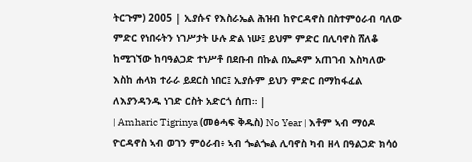ትርጉም) 2005 | ኢያሱና የእስራኤል ሕዝብ ከዮርዳኖስ በስተምዕራብ ባለው ምድር የነበሩትን ነገሥታት ሁሉ ድል ነሡ፤ ይህም ምድር በሊባኖስ ሸለቆ ከሚገኘው ከባዓልጋድ ተነሥቶ በደቡብ በኩል በኤዶም አጠገብ እስካለው እስከ ሐላክ ተራራ ይደርስ ነበር፤ ኢያሱም ይህን ምድር በማከፋፈል ለእያንዳንዱ ነገድ ርስት አድርጎ ሰጠ። |
| Amharic Tigrinya (መፅሓፍ ቅዱስ) No Year | እቶም ኣብ ማዕዶ ዮርዳኖስ ኣብ ወገን ምዕራብ፥ ኣብ ጐልጐል ሊባኖስ ካብ ዘላ በዓልጋድ ክሳዕ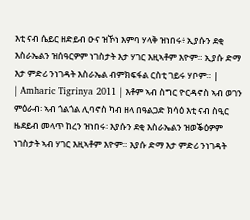እቲ ናብ ሴይር ዘድይብ ዑና ዝኾነ እምባ ሃላቅ ዝነበሩ፥ ኢያሱን ደቂ እስራኤልን ዝሰዓርዎም ነገስታት እታ ሃገር እዚኣቶም እዮም። ኢያሱ ድማ እታ ምድሪ ንነገዳት እስራኤል ብምክፍፋል ርስቲ ገይሩ ሃቦም። |
| Amharic Tigrinya 2011 | እቶም ኣብ ስግር ዮርዳኖስ ኣብ ወገን ምዕራብ፡ ኣብ ጎልጎል ሊባኖስ ካብ ዘላ በዓልጋድ ክሳዕ እቲ ናብ ስዒር ዜደይብ መላጥ ከረን ዝነበሩ፡ እያሱን ደቂ እስራኤልን ዝወቕዕዎም ነገስታት ኣብ ሃገር እዚኣቶም እዮም። እያሱ ድማ እታ ምድሪ ንነገዳት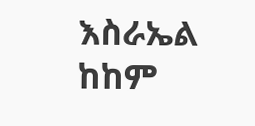እስራኤል ከከም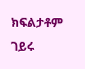ክፍልታቶም ገይሩ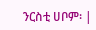ንርስቲ ሀቦም፡ |